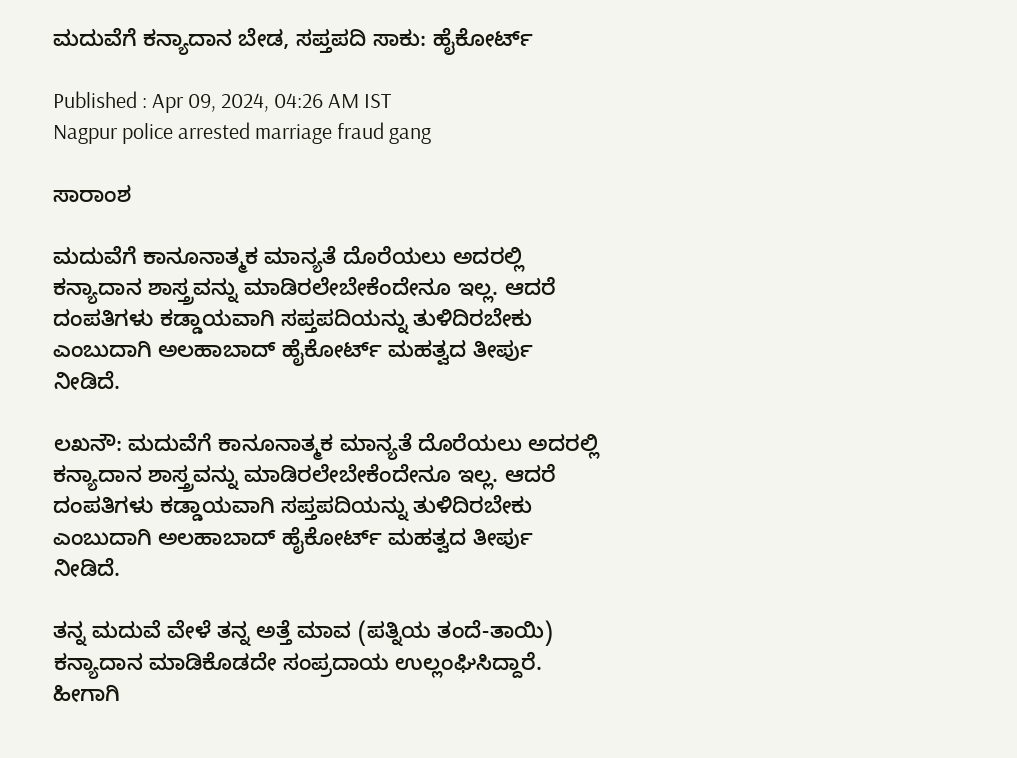ಮದುವೆಗೆ ಕನ್ಯಾದಾನ ಬೇಡ, ಸಪ್ತಪದಿ ಸಾಕು: ಹೈಕೋರ್ಟ್‌

Published : Apr 09, 2024, 04:26 AM IST
Nagpur police arrested marriage fraud gang

ಸಾರಾಂಶ

ಮದುವೆಗೆ ಕಾನೂನಾತ್ಮಕ ಮಾನ್ಯತೆ ದೊರೆಯಲು ಅದರಲ್ಲಿ ಕನ್ಯಾದಾನ ಶಾಸ್ತ್ರವನ್ನು ಮಾಡಿರಲೇಬೇಕೆಂದೇನೂ ಇಲ್ಲ. ಆದರೆ ದಂಪತಿಗಳು ಕಡ್ಡಾಯವಾಗಿ ಸಪ್ತಪದಿಯನ್ನು ತುಳಿದಿರಬೇಕು ಎಂಬುದಾಗಿ ಅಲಹಾಬಾದ್‌ ಹೈಕೋರ್ಟ್‌ ಮಹತ್ವದ ತೀರ್ಪು ನೀಡಿದೆ.

ಲಖನೌ: ಮದುವೆಗೆ ಕಾನೂನಾತ್ಮಕ ಮಾನ್ಯತೆ ದೊರೆಯಲು ಅದರಲ್ಲಿ ಕನ್ಯಾದಾನ ಶಾಸ್ತ್ರವನ್ನು ಮಾಡಿರಲೇಬೇಕೆಂದೇನೂ ಇಲ್ಲ. ಆದರೆ ದಂಪತಿಗಳು ಕಡ್ಡಾಯವಾಗಿ ಸಪ್ತಪದಿಯನ್ನು ತುಳಿದಿರಬೇಕು ಎಂಬುದಾಗಿ ಅಲಹಾಬಾದ್‌ ಹೈಕೋರ್ಟ್‌ ಮಹತ್ವದ ತೀರ್ಪು ನೀಡಿದೆ.

ತನ್ನ ಮದುವೆ ವೇಳೆ ತನ್ನ ಅತ್ತೆ ಮಾವ (ಪತ್ನಿಯ ತಂದೆ-ತಾಯಿ) ಕನ್ಯಾದಾನ ಮಾಡಿಕೊಡದೇ ಸಂಪ್ರದಾಯ ಉಲ್ಲಂಘಿಸಿದ್ದಾರೆ. ಹೀಗಾಗಿ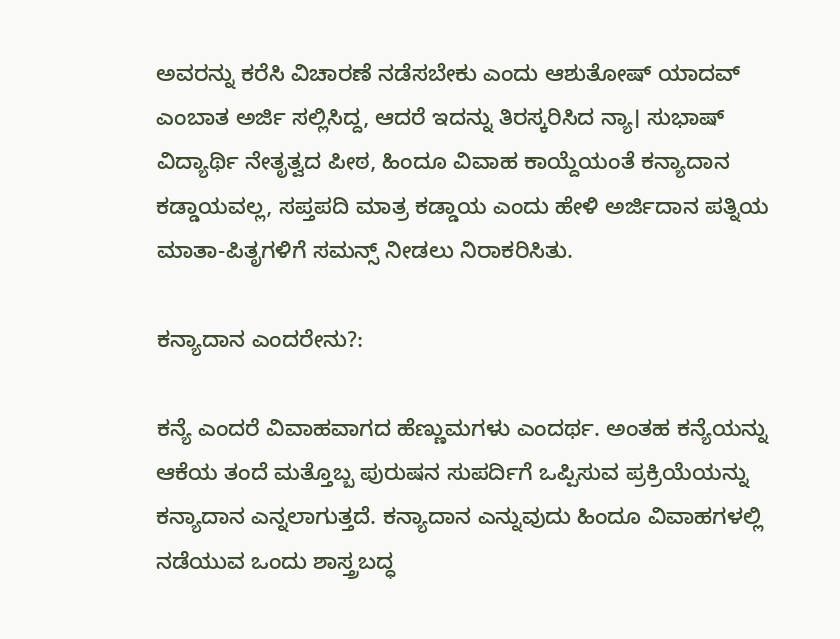ಅವರನ್ನು ಕರೆಸಿ ವಿಚಾರಣೆ ನಡೆಸಬೇಕು ಎಂದು ಆಶುತೋಷ್‌ ಯಾದವ್‌ ಎಂಬಾತ ಅರ್ಜಿ ಸಲ್ಲಿಸಿದ್ದ, ಆದರೆ ಇದನ್ನು ತಿರಸ್ಕರಿಸಿದ ನ್ಯಾ। ಸುಭಾಷ್‌ ವಿದ್ಯಾರ್ಥಿ ನೇತೃತ್ವದ ಪೀಠ, ಹಿಂದೂ ವಿವಾಹ ಕಾಯ್ದೆಯಂತೆ ಕನ್ಯಾದಾನ ಕಡ್ಡಾಯವಲ್ಲ, ಸಪ್ತಪದಿ ಮಾತ್ರ ಕಡ್ಡಾಯ ಎಂದು ಹೇಳಿ ಅರ್ಜಿದಾನ ಪತ್ನಿಯ ಮಾತಾ-ಪಿತೃಗಳಿಗೆ ಸಮನ್ಸ್‌ ನೀಡಲು ನಿರಾಕರಿಸಿತು.

ಕನ್ಯಾದಾನ ಎಂದರೇನು?:

ಕನ್ಯೆ ಎಂದರೆ ವಿವಾಹವಾಗದ ಹೆಣ್ಣುಮಗಳು ಎಂದರ್ಥ. ಅಂತಹ ಕನ್ಯೆಯನ್ನು ಆಕೆಯ ತಂದೆ ಮತ್ತೊಬ್ಬ ಪುರುಷನ ಸುಪರ್ದಿಗೆ ಒಪ್ಪಿಸುವ ಪ್ರಕ್ರಿಯೆಯನ್ನು ಕನ್ಯಾದಾನ ಎನ್ನಲಾಗುತ್ತದೆ. ಕನ್ಯಾದಾನ ಎನ್ನುವುದು ಹಿಂದೂ ವಿವಾಹಗಳಲ್ಲಿ ನಡೆಯುವ ಒಂದು ಶಾಸ್ತ್ರಬದ್ಧ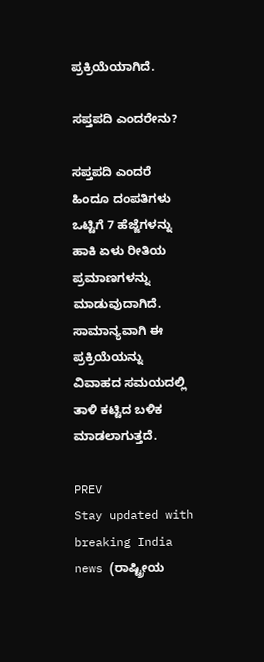ಪ್ರಕ್ರಿಯೆಯಾಗಿದೆ.

ಸಪ್ತಪದಿ ಎಂದರೇನು?

ಸಪ್ತಪದಿ ಎಂದರೆ ಹಿಂದೂ ದಂಪತಿಗಳು ಒಟ್ಟಿಗೆ 7 ಹೆಜ್ಜೆಗಳನ್ನು ಹಾಕಿ ಏಳು ರೀತಿಯ ಪ್ರಮಾಣಗಳನ್ನು ಮಾಡುವುದಾಗಿದೆ. ಸಾಮಾನ್ಯವಾಗಿ ಈ ಪ್ರಕ್ರಿಯೆಯನ್ನು ವಿವಾಹದ ಸಮಯದಲ್ಲಿ ತಾಳಿ ಕಟ್ಟಿದ ಬಳಿಕ ಮಾಡಲಾಗುತ್ತದೆ.

PREV
Stay updated with breaking India news (ರಾಷ್ಟ್ರೀಯ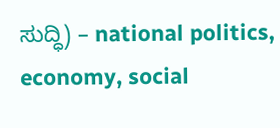ಸುದ್ಧಿ) – national politics, economy, social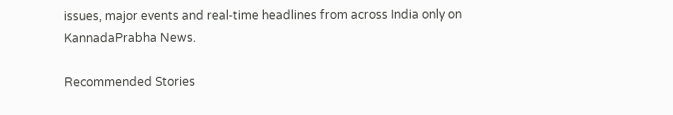issues, major events and real‑time headlines from across India only on KannadaPrabha News.

Recommended Stories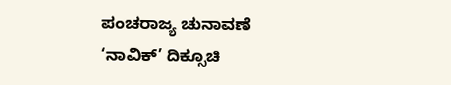ಪಂಚರಾಜ್ಯ ಚುನಾವಣೆ
‘ನಾವಿಕ್‌’ ದಿಕ್ಸೂಚಿ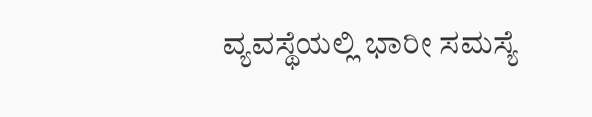ವ್ಯವಸ್ಥೆಯಲ್ಲಿ ಭಾರೀ ಸಮಸ್ಯೆ